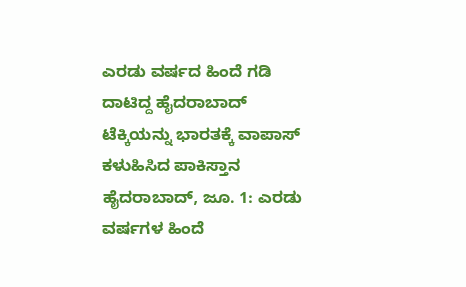ಎರಡು ವರ್ಷದ ಹಿಂದೆ ಗಡಿ ದಾಟಿದ್ದ ಹೈದರಾಬಾದ್ ಟೆಕ್ಕಿಯನ್ನು ಭಾರತಕ್ಕೆ ವಾಪಾಸ್ ಕಳುಹಿಸಿದ ಪಾಕಿಸ್ತಾನ
ಹೈದರಾಬಾದ್, ಜೂ. 1: ಎರಡು ವರ್ಷಗಳ ಹಿಂದೆ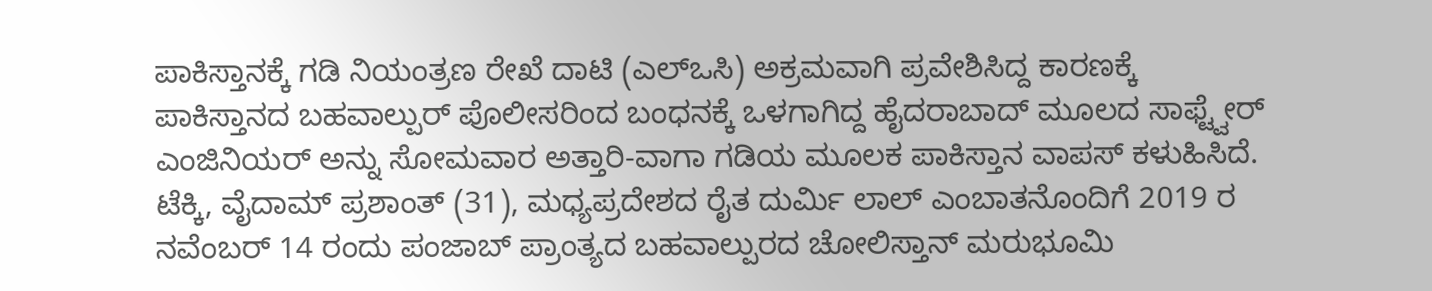ಪಾಕಿಸ್ತಾನಕ್ಕೆ ಗಡಿ ನಿಯಂತ್ರಣ ರೇಖೆ ದಾಟಿ (ಎಲ್ಒಸಿ) ಅಕ್ರಮವಾಗಿ ಪ್ರವೇಶಿಸಿದ್ದ ಕಾರಣಕ್ಕೆ ಪಾಕಿಸ್ತಾನದ ಬಹವಾಲ್ಪುರ್ ಪೊಲೀಸರಿಂದ ಬಂಧನಕ್ಕೆ ಒಳಗಾಗಿದ್ದ ಹೈದರಾಬಾದ್ ಮೂಲದ ಸಾಫ್ಟ್ವೇರ್ ಎಂಜಿನಿಯರ್ ಅನ್ನು ಸೋಮವಾರ ಅತ್ತಾರಿ-ವಾಗಾ ಗಡಿಯ ಮೂಲಕ ಪಾಕಿಸ್ತಾನ ವಾಪಸ್ ಕಳುಹಿಸಿದೆ.
ಟೆಕ್ಕಿ, ವೈದಾಮ್ ಪ್ರಶಾಂತ್ (31), ಮಧ್ಯಪ್ರದೇಶದ ರೈತ ದುರ್ಮಿ ಲಾಲ್ ಎಂಬಾತನೊಂದಿಗೆ 2019 ರ ನವೆಂಬರ್ 14 ರಂದು ಪಂಜಾಬ್ ಪ್ರಾಂತ್ಯದ ಬಹವಾಲ್ಪುರದ ಚೋಲಿಸ್ತಾನ್ ಮರುಭೂಮಿ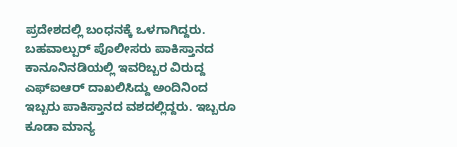ಪ್ರದೇಶದಲ್ಲಿ ಬಂಧನಕ್ಕೆ ಒಳಗಾಗಿದ್ದರು.
ಬಹವಾಲ್ಪುರ್ ಪೊಲೀಸರು ಪಾಕಿಸ್ತಾನದ ಕಾನೂನಿನಡಿಯಲ್ಲಿ ಇವರಿಬ್ಬರ ವಿರುದ್ದ ಎಫ್ಐಆರ್ ದಾಖಲಿಸಿದ್ದು ಅಂದಿನಿಂದ ಇಬ್ಬರು ಪಾಕಿಸ್ತಾನದ ವಶದಲ್ಲಿದ್ದರು. ಇಬ್ಬರೂ ಕೂಡಾ ಮಾನ್ಯ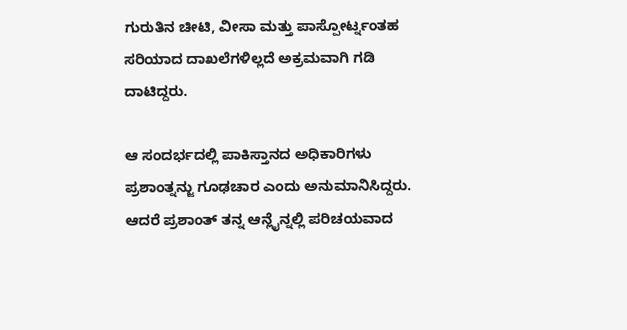ಗುರುತಿನ ಚೀಟಿ, ವೀಸಾ ಮತ್ತು ಪಾಸ್ಪೋರ್ಟ್ನಂತಹ ಸರಿಯಾದ ದಾಖಲೆಗಳಿಲ್ಲದೆ ಅಕ್ರಮವಾಗಿ ಗಡಿ ದಾಟಿದ್ದರು.

ಆ ಸಂದರ್ಭದಲ್ಲಿ ಪಾಕಿಸ್ತಾನದ ಅಧಿಕಾರಿಗಳು ಪ್ರಶಾಂತ್ನನ್ಜು ಗೂಢಚಾರ ಎಂದು ಅನುಮಾನಿಸಿದ್ದರು. ಆದರೆ ಪ್ರಶಾಂತ್ ತನ್ನ ಆನ್ಲೈನ್ನಲ್ಲಿ ಪರಿಚಯವಾದ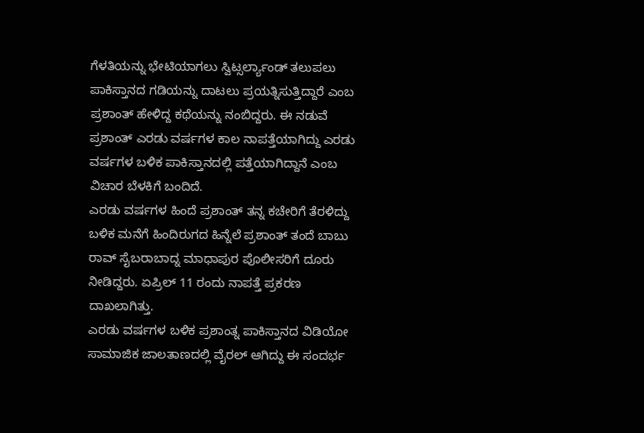ಗೆಳತಿಯನ್ನು ಭೇಟಿಯಾಗಲು ಸ್ವಿಟ್ಸರ್ಲ್ಯಾಂಡ್ ತಲುಪಲು ಪಾಕಿಸ್ತಾನದ ಗಡಿಯನ್ನು ದಾಟಲು ಪ್ರಯತ್ನಿಸುತ್ತಿದ್ದಾರೆ ಎಂಬ ಪ್ರಶಾಂತ್ ಹೇಳಿದ್ದ ಕಥೆಯನ್ನು ನಂಬಿದ್ದರು. ಈ ನಡುವೆ ಪ್ರಶಾಂತ್ ಎರಡು ವರ್ಷಗಳ ಕಾಲ ನಾಪತ್ತೆಯಾಗಿದ್ದು ಎರಡು ವರ್ಷಗಳ ಬಳಿಕ ಪಾಕಿಸ್ತಾನದಲ್ಲಿ ಪತ್ತೆಯಾಗಿದ್ದಾನೆ ಎಂಬ ವಿಚಾರ ಬೆಳಕಿಗೆ ಬಂದಿದೆ.
ಎರಡು ವರ್ಷಗಳ ಹಿಂದೆ ಪ್ರಶಾಂತ್ ತನ್ನ ಕಚೇರಿಗೆ ತೆರಳಿದ್ದು ಬಳಿಕ ಮನೆಗೆ ಹಿಂದಿರುಗದ ಹಿನ್ನೆಲೆ ಪ್ರಶಾಂತ್ ತಂದೆ ಬಾಬು ರಾವ್ ಸೈಬರಾಬಾದ್ನ ಮಾಧಾಪುರ ಪೊಲೀಸರಿಗೆ ದೂರು ನೀಡಿದ್ದರು. ಏಪ್ರಿಲ್ 11 ರಂದು ನಾಪತ್ತೆ ಪ್ರಕರಣ ದಾಖಲಾಗಿತ್ತು.
ಎರಡು ವರ್ಷಗಳ ಬಳಿಕ ಪ್ರಶಾಂತ್ನ ಪಾಕಿಸ್ತಾನದ ವಿಡಿಯೋ ಸಾಮಾಜಿಕ ಜಾಲತಾಣದಲ್ಲಿ ವೈರಲ್ ಆಗಿದ್ದು ಈ ಸಂದರ್ಭ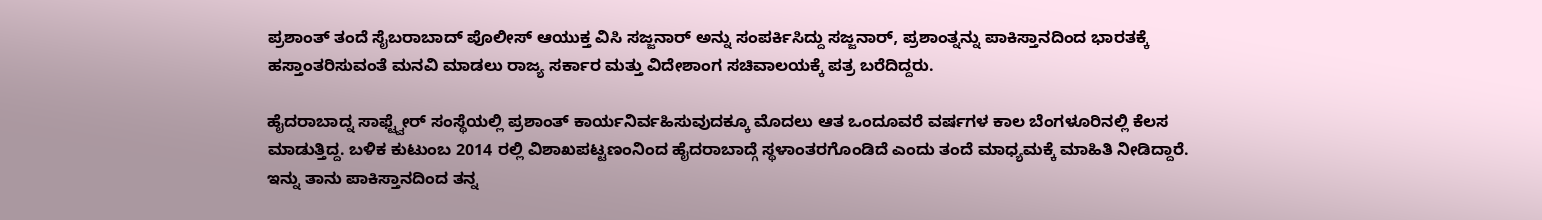ಪ್ರಶಾಂತ್ ತಂದೆ ಸೈಬರಾಬಾದ್ ಪೊಲೀಸ್ ಆಯುಕ್ತ ವಿಸಿ ಸಜ್ಜನಾರ್ ಅನ್ನು ಸಂಪರ್ಕಿಸಿದ್ದು ಸಜ್ಜನಾರ್, ಪ್ರಶಾಂತ್ನನ್ನು ಪಾಕಿಸ್ತಾನದಿಂದ ಭಾರತಕ್ಕೆ ಹಸ್ತಾಂತರಿಸುವಂತೆ ಮನವಿ ಮಾಡಲು ರಾಜ್ಯ ಸರ್ಕಾರ ಮತ್ತು ವಿದೇಶಾಂಗ ಸಚಿವಾಲಯಕ್ಕೆ ಪತ್ರ ಬರೆದಿದ್ದರು.

ಹೈದರಾಬಾದ್ನ ಸಾಫ್ಟ್ವೇರ್ ಸಂಸ್ಥೆಯಲ್ಲಿ ಪ್ರಶಾಂತ್ ಕಾರ್ಯನಿರ್ವಹಿಸುವುದಕ್ಕೂ ಮೊದಲು ಆತ ಒಂದೂವರೆ ವರ್ಷಗಳ ಕಾಲ ಬೆಂಗಳೂರಿನಲ್ಲಿ ಕೆಲಸ ಮಾಡುತ್ತಿದ್ದ. ಬಳಿಕ ಕುಟುಂಬ 2014 ರಲ್ಲಿ ವಿಶಾಖಪಟ್ಟಣಂನಿಂದ ಹೈದರಾಬಾದ್ಗೆ ಸ್ಥಳಾಂತರಗೊಂಡಿದೆ ಎಂದು ತಂದೆ ಮಾಧ್ಯಮಕ್ಕೆ ಮಾಹಿತಿ ನೀಡಿದ್ದಾರೆ.
ಇನ್ನು ತಾನು ಪಾಕಿಸ್ತಾನದಿಂದ ತನ್ನ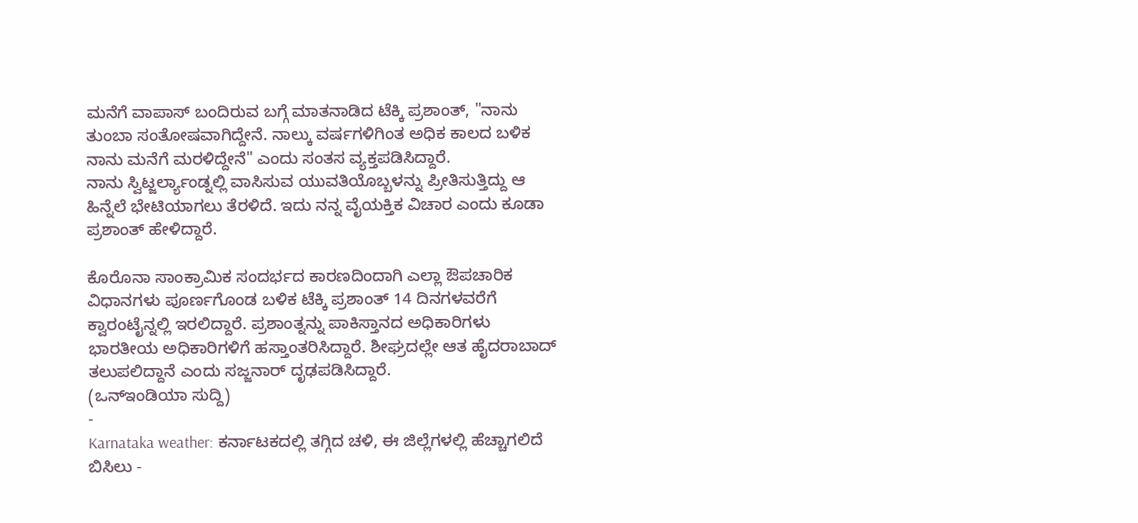ಮನೆಗೆ ವಾಪಾಸ್ ಬಂದಿರುವ ಬಗ್ಗೆ ಮಾತನಾಡಿದ ಟೆಕ್ಕಿ ಪ್ರಶಾಂತ್, "ನಾನು ತುಂಬಾ ಸಂತೋಷವಾಗಿದ್ದೇನೆ. ನಾಲ್ಕು ವರ್ಷಗಳಿಗಿಂತ ಅಧಿಕ ಕಾಲದ ಬಳಿಕ ನಾನು ಮನೆಗೆ ಮರಳಿದ್ದೇನೆ" ಎಂದು ಸಂತಸ ವ್ಯಕ್ತಪಡಿಸಿದ್ದಾರೆ.
ನಾನು ಸ್ವಿಟ್ಜರ್ಲ್ಯಾಂಡ್ನಲ್ಲಿ ವಾಸಿಸುವ ಯುವತಿಯೊಬ್ಬಳನ್ನು ಪ್ರೀತಿಸುತ್ತಿದ್ದು ಆ ಹಿನ್ನೆಲೆ ಭೇಟಿಯಾಗಲು ತೆರಳಿದೆ. ಇದು ನನ್ನ ವೈಯಕ್ತಿಕ ವಿಚಾರ ಎಂದು ಕೂಡಾ ಪ್ರಶಾಂತ್ ಹೇಳಿದ್ದಾರೆ.

ಕೊರೊನಾ ಸಾಂಕ್ರಾಮಿಕ ಸಂದರ್ಭದ ಕಾರಣದಿಂದಾಗಿ ಎಲ್ಲಾ ಔಪಚಾರಿಕ ವಿಧಾನಗಳು ಪೂರ್ಣಗೊಂಡ ಬಳಿಕ ಟೆಕ್ಕಿ ಪ್ರಶಾಂತ್ 14 ದಿನಗಳವರೆಗೆ ಕ್ವಾರಂಟೈನ್ನಲ್ಲಿ ಇರಲಿದ್ದಾರೆ. ಪ್ರಶಾಂತ್ನನ್ನು ಪಾಕಿಸ್ತಾನದ ಅಧಿಕಾರಿಗಳು ಭಾರತೀಯ ಅಧಿಕಾರಿಗಳಿಗೆ ಹಸ್ತಾಂತರಿಸಿದ್ದಾರೆ. ಶೀಘ್ರದಲ್ಲೇ ಆತ ಹೈದರಾಬಾದ್ ತಲುಪಲಿದ್ದಾನೆ ಎಂದು ಸಜ್ಜನಾರ್ ದೃಢಪಡಿಸಿದ್ದಾರೆ.
(ಒನ್ಇಂಡಿಯಾ ಸುದ್ದಿ)
-
Karnataka weather: ಕರ್ನಾಟಕದಲ್ಲಿ ತಗ್ಗಿದ ಚಳಿ, ಈ ಜಿಲ್ಲೆಗಳಲ್ಲಿ ಹೆಚ್ಚಾಗಲಿದೆ ಬಿಸಿಲು -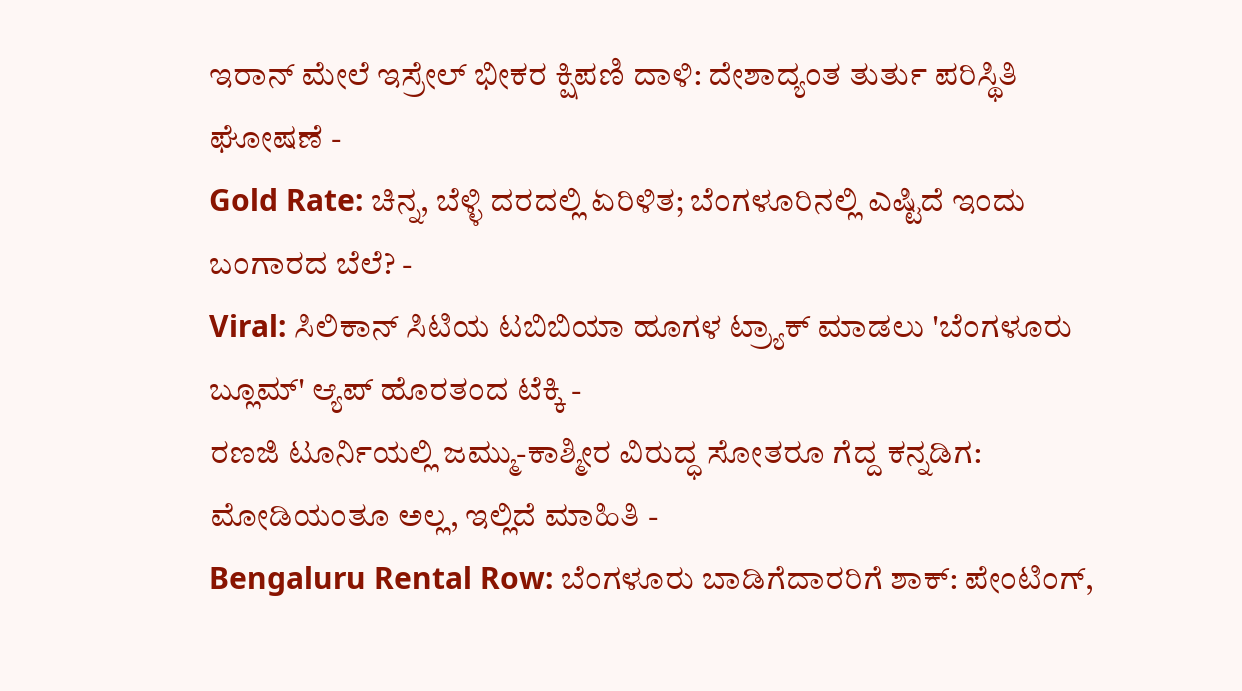ಇರಾನ್ ಮೇಲೆ ಇಸ್ರೇಲ್ ಭೀಕರ ಕ್ಷಿಪಣಿ ದಾಳಿ: ದೇಶಾದ್ಯಂತ ತುರ್ತು ಪರಿಸ್ಥಿತಿ ಘೋಷಣೆ -
Gold Rate: ಚಿನ್ನ, ಬೆಳ್ಳಿ ದರದಲ್ಲಿ ಏರಿಳಿತ; ಬೆಂಗಳೂರಿನಲ್ಲಿ ಎಷ್ಟಿದೆ ಇಂದು ಬಂಗಾರದ ಬೆಲೆ? -
Viral: ಸಿಲಿಕಾನ್ ಸಿಟಿಯ ಟಬಿಬಿಯಾ ಹೂಗಳ ಟ್ರ್ಯಾಕ್ ಮಾಡಲು 'ಬೆಂಗಳೂರು ಬ್ಲೂಮ್' ಆ್ಯಪ್ ಹೊರತಂದ ಟೆಕ್ಕಿ -
ರಣಜಿ ಟೂರ್ನಿಯಲ್ಲಿ ಜಮ್ಮು-ಕಾಶ್ಮೀರ ವಿರುದ್ಧ ಸೋತರೂ ಗೆದ್ದ ಕನ್ನಡಿಗ: ಮೋಡಿಯಂತೂ ಅಲ್ಲ, ಇಲ್ಲಿದೆ ಮಾಹಿತಿ -
Bengaluru Rental Row: ಬೆಂಗಳೂರು ಬಾಡಿಗೆದಾರರಿಗೆ ಶಾಕ್: ಪೇಂಟಿಂಗ್,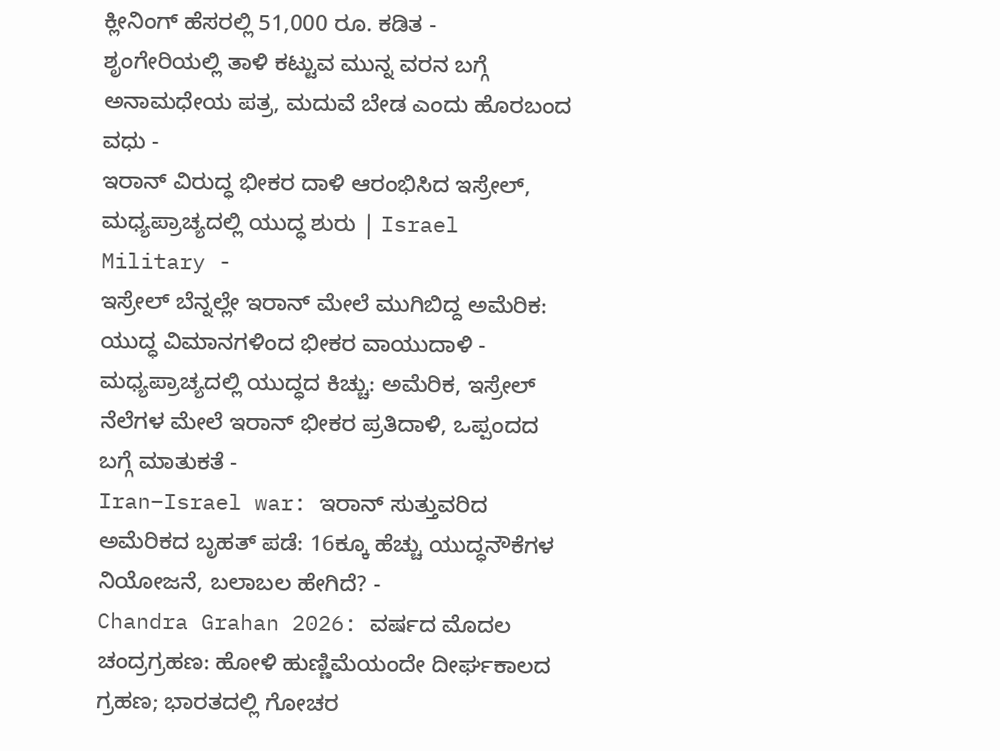ಕ್ಲೀನಿಂಗ್ ಹೆಸರಲ್ಲಿ 51,000 ರೂ. ಕಡಿತ -
ಶೃಂಗೇರಿಯಲ್ಲಿ ತಾಳಿ ಕಟ್ಟುವ ಮುನ್ನ ವರನ ಬಗ್ಗೆ ಅನಾಮಧೇಯ ಪತ್ರ, ಮದುವೆ ಬೇಡ ಎಂದು ಹೊರಬಂದ ವಧು -
ಇರಾನ್ ವಿರುದ್ಧ ಭೀಕರ ದಾಳಿ ಆರಂಭಿಸಿದ ಇಸ್ರೇಲ್, ಮಧ್ಯಪ್ರಾಚ್ಯದಲ್ಲಿ ಯುದ್ಧ ಶುರು | Israel Military -
ಇಸ್ರೇಲ್ ಬೆನ್ನಲ್ಲೇ ಇರಾನ್ ಮೇಲೆ ಮುಗಿಬಿದ್ದ ಅಮೆರಿಕ: ಯುದ್ಧ ವಿಮಾನಗಳಿಂದ ಭೀಕರ ವಾಯುದಾಳಿ -
ಮಧ್ಯಪ್ರಾಚ್ಯದಲ್ಲಿ ಯುದ್ಧದ ಕಿಚ್ಚು: ಅಮೆರಿಕ, ಇಸ್ರೇಲ್ ನೆಲೆಗಳ ಮೇಲೆ ಇರಾನ್ ಭೀಕರ ಪ್ರತಿದಾಳಿ, ಒಪ್ಪಂದದ ಬಗ್ಗೆ ಮಾತುಕತೆ -
Iran–Israel war: ಇರಾನ್ ಸುತ್ತುವರಿದ ಅಮೆರಿಕದ ಬೃಹತ್ ಪಡೆ: 16ಕ್ಕೂ ಹೆಚ್ಚು ಯುದ್ಧನೌಕೆಗಳ ನಿಯೋಜನೆ, ಬಲಾಬಲ ಹೇಗಿದೆ? -
Chandra Grahan 2026: ವರ್ಷದ ಮೊದಲ ಚಂದ್ರಗ್ರಹಣ: ಹೋಳಿ ಹುಣ್ಣಿಮೆಯಂದೇ ದೀರ್ಘಕಾಲದ ಗ್ರಹಣ; ಭಾರತದಲ್ಲಿ ಗೋಚರ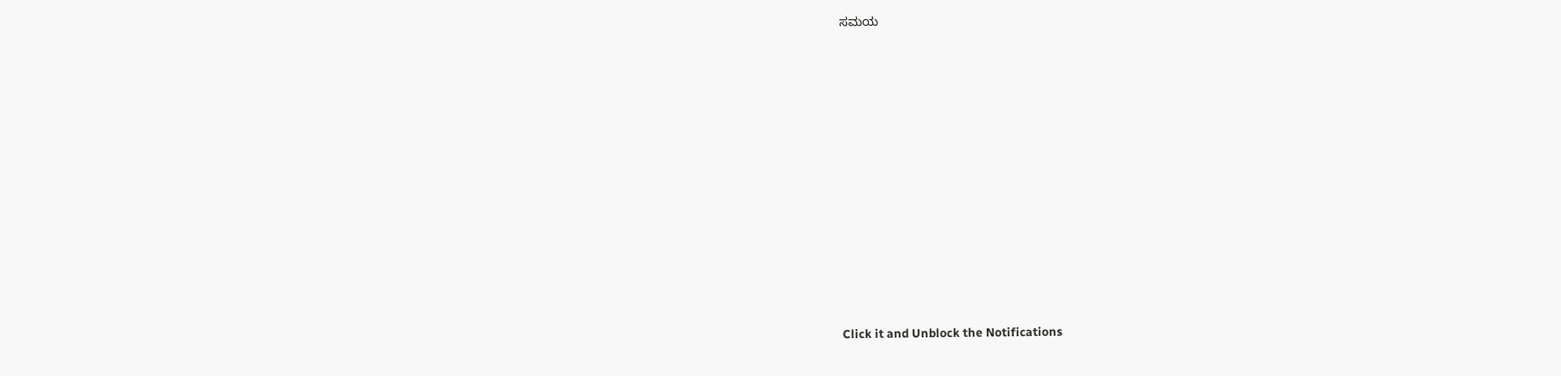ಸಮಯ












Click it and Unblock the Notifications